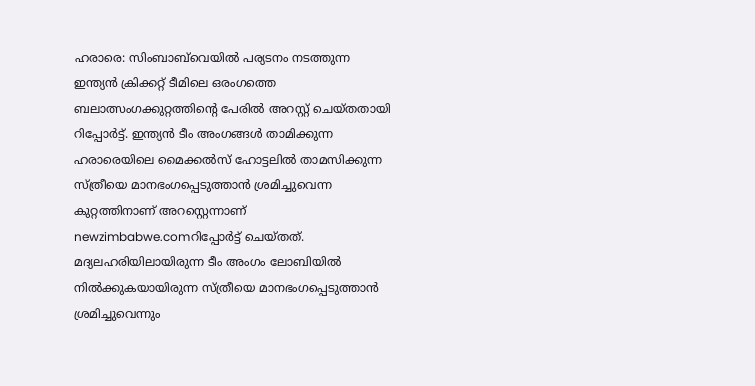ഹരാരെ: സിംബാബ്‌വെയില്‍ പര്യടനം നടത്തുന്ന ഇന്ത്യന്‍ ക്രിക്കറ്റ് ടീമിലെ ഒരംഗത്തെ ബലാത്സംഗക്കുറ്റത്തിന്റെ പേരില്‍ അറസ്റ്റ് ചെയ്തതായി റിപ്പോര്‍ട്ട്. ഇന്ത്യന്‍ ടീം അംഗങ്ങള്‍ താമിക്കുന്ന ഹരാരെയിലെ മൈക്കല്‍സ് ഹോട്ടലില്‍ താമസിക്കുന്ന സ്ത്രീയെ മാനഭംഗപ്പെടുത്താന്‍ ശ്രമിച്ചുവെന്ന കുറ്റത്തിനാണ് അറസ്റ്റെന്നാണ് newzimbabwe.comറിപ്പോര്‍ട്ട് ചെയ്തത്. മദ്യലഹരിയിലായിരുന്ന ടീം അംഗം ലോബിയില്‍ നില്‍ക്കുകയായിരുന്ന സ്ത്രീയെ മാനഭംഗപ്പെടുത്താന്‍ ശ്രമിച്ചുവെന്നും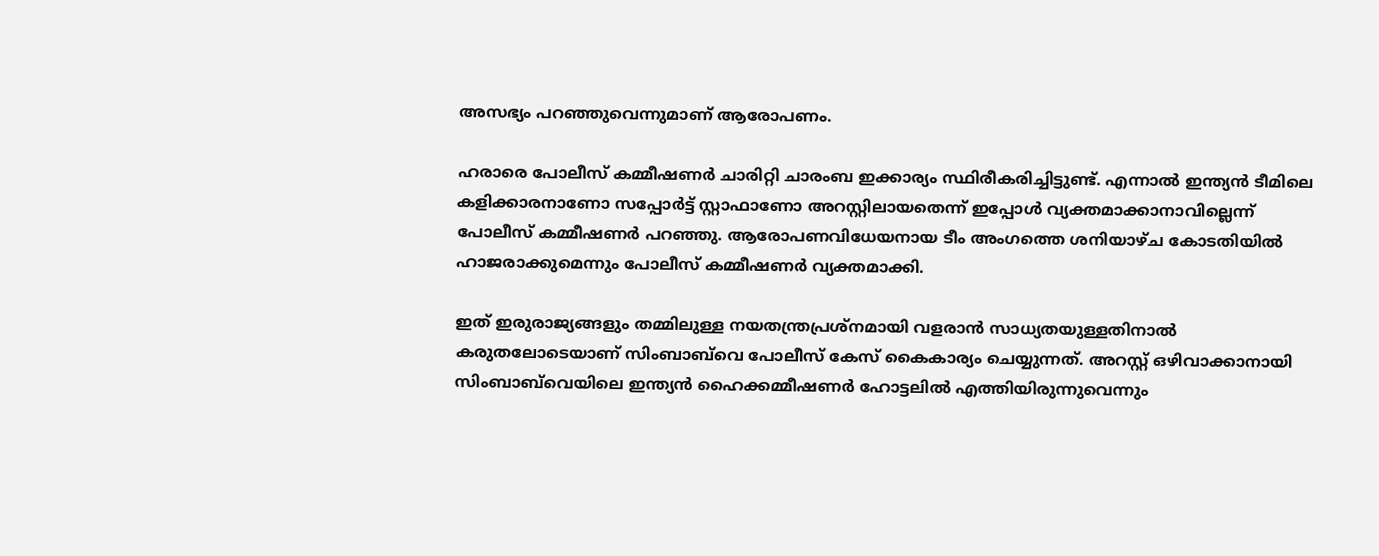അസഭ്യം പറഞ്ഞുവെന്നുമാണ് ആരോപണം.

ഹരാരെ പോലീസ് കമ്മീഷണര്‍ ചാരിറ്റി ചാരംബ ഇക്കാര്യം സ്ഥിരീകരിച്ചിട്ടുണ്ട്. എന്നാല്‍ ഇന്ത്യന്‍ ടീമിലെ കളിക്കാരനാണോ സപ്പോര്‍ട്ട് സ്റ്റാഫാണോ അറസ്റ്റിലായതെന്ന് ഇപ്പോള്‍ വ്യക്തമാക്കാനാവില്ലെന്ന് പോലീസ് കമ്മീഷണര്‍ പറഞ്ഞു. ആരോപണവിധേയനായ ടീം അംഗത്തെ ശനിയാഴ്ച കോടതിയില്‍ ഹാജരാക്കുമെന്നും പോലീസ് കമ്മീഷണര്‍ വ്യക്തമാക്കി.

ഇത് ഇരുരാജ്യങ്ങളും തമ്മിലുള്ള നയതന്ത്രപ്രശ്നമായി വളരാന്‍ സാധ്യതയുള്ളതിനാല്‍ കരുതലോടെയാണ് സിംബാബ്‌വെ പോലീസ് കേസ് കൈകാര്യം ചെയ്യുന്നത്. അറസ്റ്റ് ഒഴിവാക്കാനായി സിംബാബ്‌വെയിലെ ഇന്ത്യന്‍ ഹൈക്കമ്മീഷണര്‍ ഹോട്ടലില്‍ എത്തിയിരുന്നുവെന്നും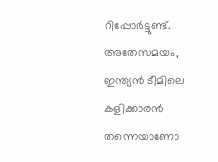റിപ്പോര്‍ട്ടുണ്ട്. അതേസമയം, ഇന്ത്യന്‍ ടീമിലെ കളിക്കാരന്‍ തന്നെയാണോ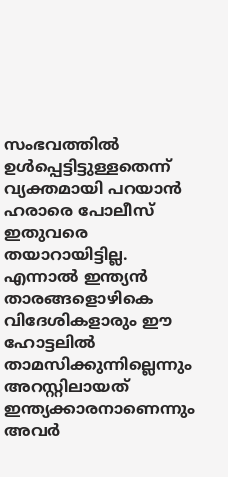സംഭവത്തില്‍ ഉള്‍പ്പെട്ടിട്ടുള്ളതെന്ന് വ്യക്തമായി പറയാന്‍ ഹരാരെ പോലീസ് ഇതുവരെ തയാറായിട്ടില്ല. എന്നാല്‍ ഇന്ത്യന്‍ താരങ്ങളൊഴികെ വിദേശികളാരും ഈ ഹോട്ടലില്‍ താമസിക്കുന്നില്ലെന്നും അറസ്റ്റിലായത് ഇന്ത്യക്കാരനാണെന്നും അവര്‍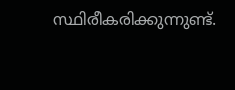സ്ഥിരീകരിക്കുന്നുണ്ട്.